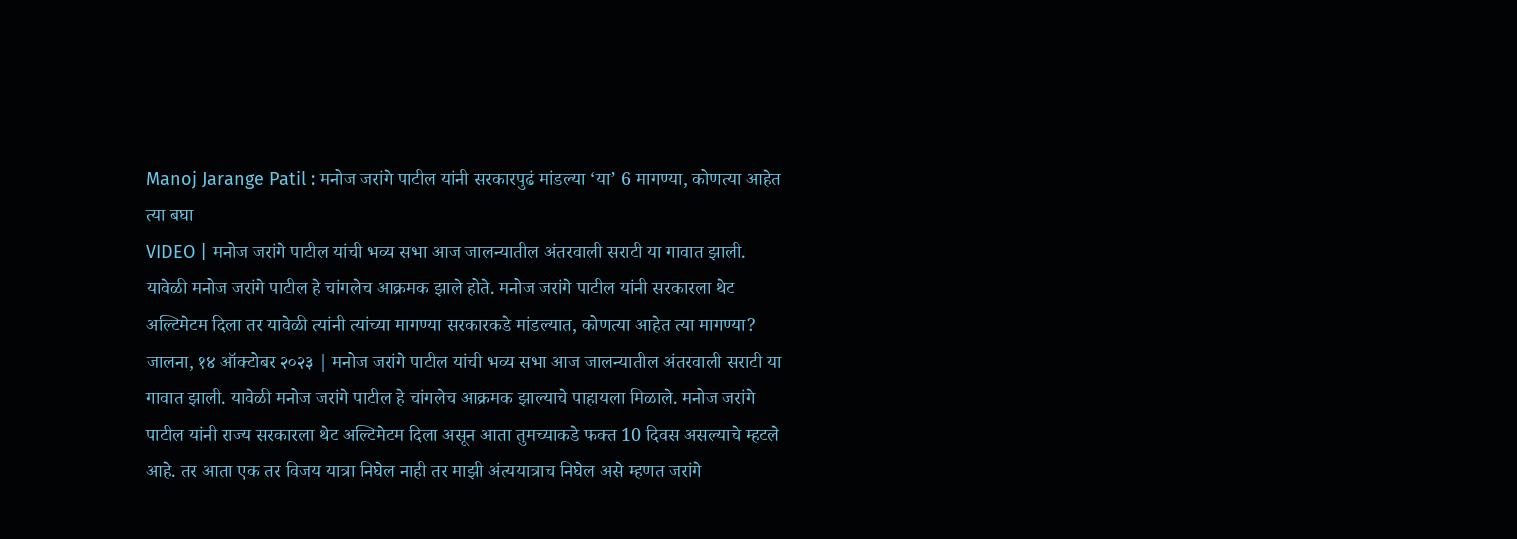Manoj Jarange Patil : मनोज जरांगे पाटील यांनी सरकारपुढं मांडल्या ‘या’ 6 मागण्या, कोणत्या आहेत त्या बघा
VIDEO | मनोज जरांगे पाटील यांची भव्य सभा आज जालन्यातील अंतरवाली सराटी या गावात झाली. यावेळी मनोज जरांगे पाटील हे चांगलेच आक्रमक झाले होते. मनोज जरांगे पाटील यांनी सरकारला थेट अल्टिमेटम दिला तर यावेळी त्यांनी त्यांच्या मागण्या सरकारकडे मांडल्यात, कोणत्या आहेत त्या मागण्या?
जालना, १४ ऑक्टोबर २०२३ | मनोज जरांगे पाटील यांची भव्य सभा आज जालन्यातील अंतरवाली सराटी या गावात झाली. यावेळी मनोज जरांगे पाटील हे चांगलेच आक्रमक झाल्याचे पाहायला मिळाले. मनोज जरांगे पाटील यांनी राज्य सरकारला थेट अल्टिमेटम दिला असून आता तुमच्याकडे फक्त 10 दिवस असल्याचे म्हटले आहे. तर आता एक तर विजय यात्रा निघेल नाही तर माझी अंत्ययात्राच निघेल असे म्हणत जरांगे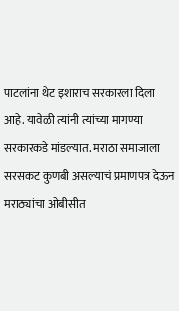पाटलांना थेट इशाराच सरकारला दिला आहे. यावेळी त्यांनी त्यांच्या मागण्या सरकारकडे मांडल्यात. मराठा समाजाला सरसकट कुणबी असल्याचं प्रमाणपत्र देऊन मराठ्यांचा ओबीसीत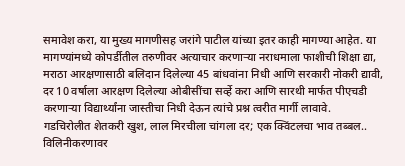समावेश करा, या मुख्य मागणीसह जरांगे पाटील यांच्या इतर काही मागण्या आहेत. या मागण्यांमध्ये कोपर्डीतील तरुणीवर अत्याचार करणाऱ्या नराधमाला फाशीची शिक्षा द्या, मराठा आरक्षणासाठी बलिदान दिलेल्या 45 बांधवांना निधी आणि सरकारी नोकरी द्यावी, दर 10 वर्षाला आरक्षण दिलेल्या ओबीसींचा सर्व्हे करा आणि सारथी मार्फत पीएचडी करणाऱ्या विद्यार्थ्यांना जास्तीचा निधी देऊन त्यांचे प्रश्न त्वरीत मार्गी लावावे.
गडचिरोलीत शेतकरी खुश, लाल मिरचीला चांगला दर; एक क्विंटलचा भाव तब्बल..
विलिनीकरणावर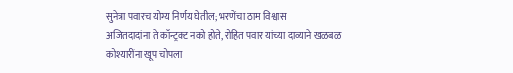सुनेत्रा पवारच योग्य निर्णय घेतील; भरणेंचा ठाम विश्वास
अजितदादांना ते कॉन्ट्रक्ट नको होते, रोहित पवार यांच्या दाव्याने खळबळ
कोश्यारींना खूप चोपला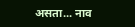असता... नाव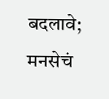बदलावे; मनसेचं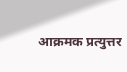आक्रमक प्रत्युत्तर